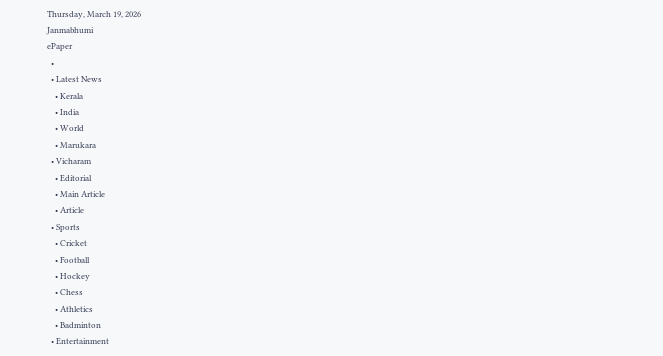Thursday, March 19, 2026
Janmabhumi
ePaper
  •
  • Latest News
    • Kerala
    • India
    • World
    • Marukara
  • Vicharam
    • Editorial
    • Main Article
    • Article
  • Sports
    • Cricket
    • Football
    • Hockey
    • Chess
    • Athletics
    • Badminton
  • Entertainment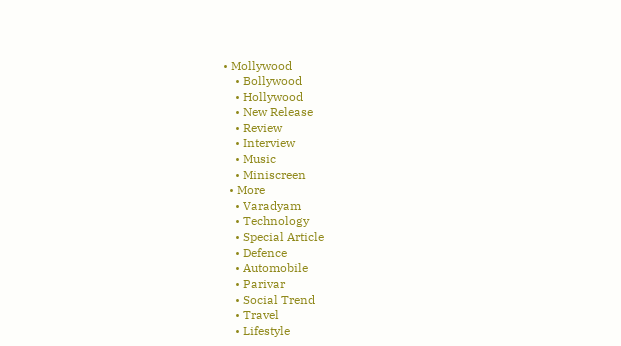• Mollywood
    • Bollywood
    • Hollywood
    • New Release
    • Review
    • Interview
    • Music
    • Miniscreen
  • More
    • Varadyam
    • Technology
    • Special Article
    • Defence
    • Automobile
    • Parivar
    • Social Trend
    • Travel
    • Lifestyle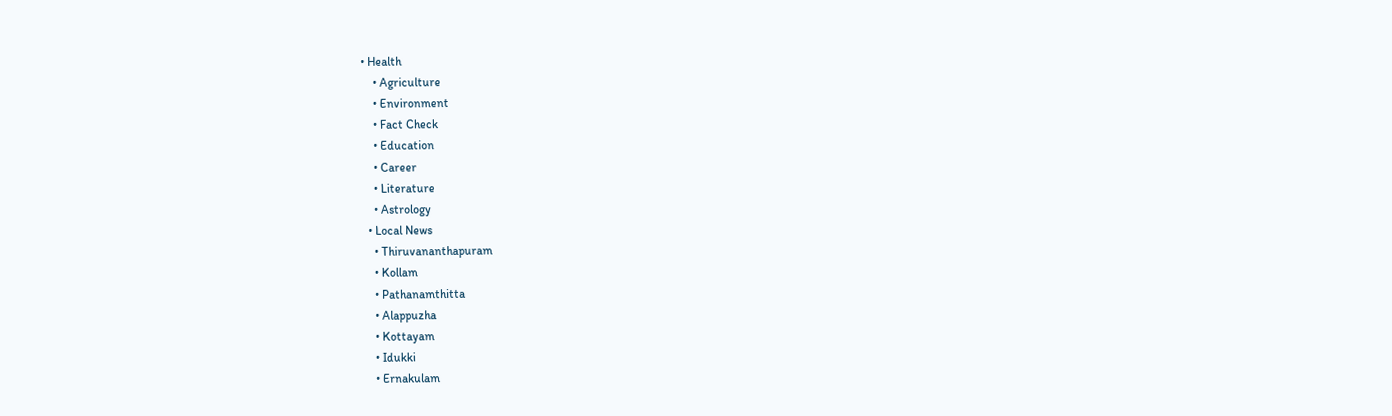• Health
    • Agriculture
    • Environment
    • Fact Check
    • Education
    • Career
    • Literature
    • Astrology
  • Local News
    • Thiruvananthapuram
    • Kollam
    • Pathanamthitta
    • Alappuzha
    • Kottayam
    • Idukki
    • Ernakulam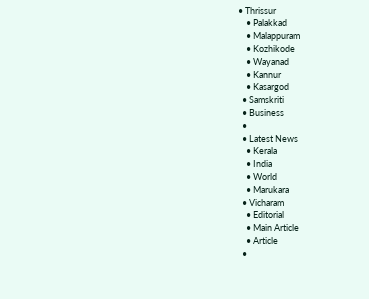• Thrissur
    • Palakkad
    • Malappuram
    • Kozhikode
    • Wayanad
    • Kannur
    • Kasargod
  • Samskriti
  • Business
  •
  • Latest News
    • Kerala
    • India
    • World
    • Marukara
  • Vicharam
    • Editorial
    • Main Article
    • Article
  •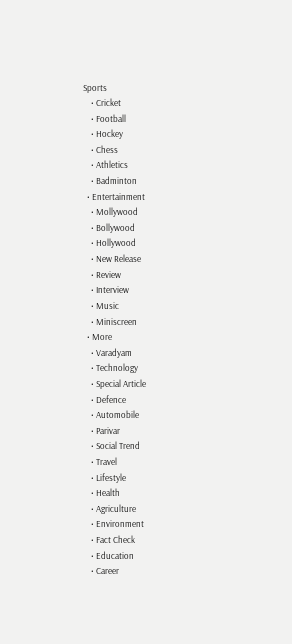Sports
    • Cricket
    • Football
    • Hockey
    • Chess
    • Athletics
    • Badminton
  • Entertainment
    • Mollywood
    • Bollywood
    • Hollywood
    • New Release
    • Review
    • Interview
    • Music
    • Miniscreen
  • More
    • Varadyam
    • Technology
    • Special Article
    • Defence
    • Automobile
    • Parivar
    • Social Trend
    • Travel
    • Lifestyle
    • Health
    • Agriculture
    • Environment
    • Fact Check
    • Education
    • Career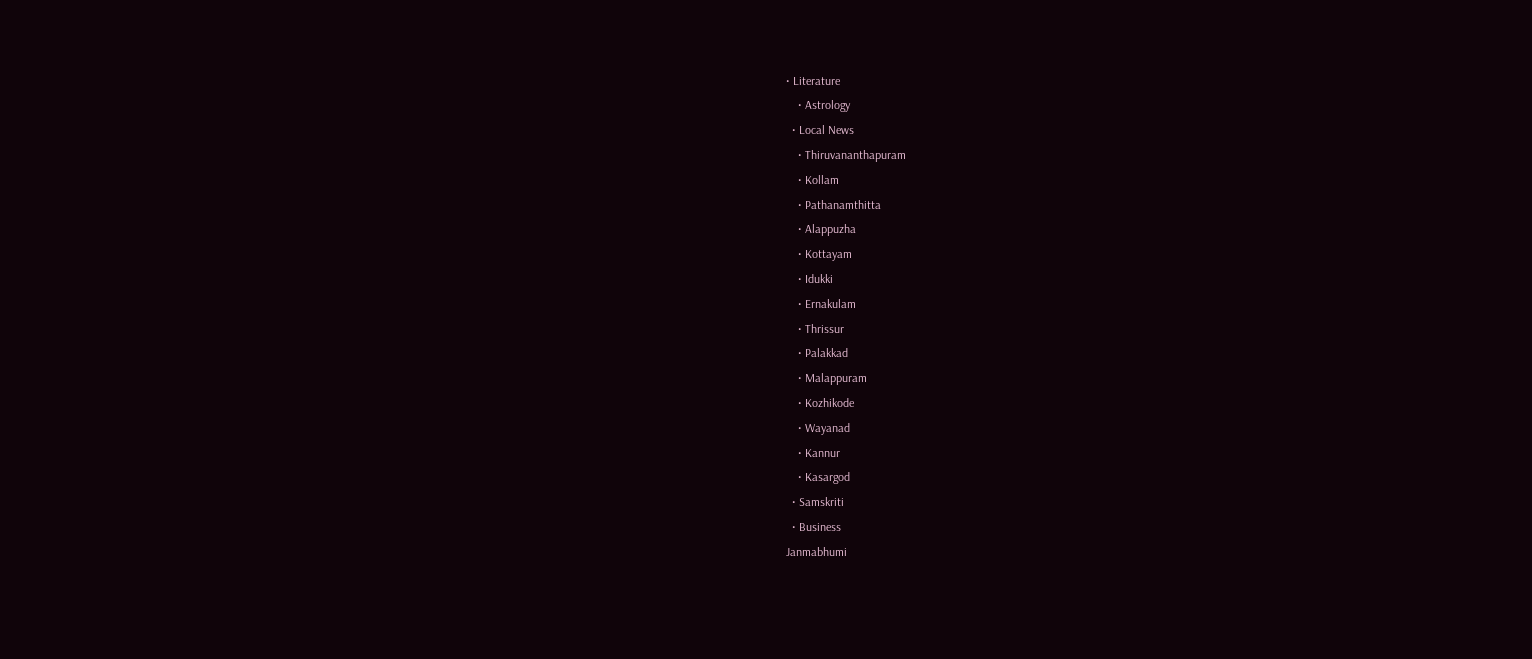• Literature
    • Astrology
  • Local News
    • Thiruvananthapuram
    • Kollam
    • Pathanamthitta
    • Alappuzha
    • Kottayam
    • Idukki
    • Ernakulam
    • Thrissur
    • Palakkad
    • Malappuram
    • Kozhikode
    • Wayanad
    • Kannur
    • Kasargod
  • Samskriti
  • Business
Janmabhumi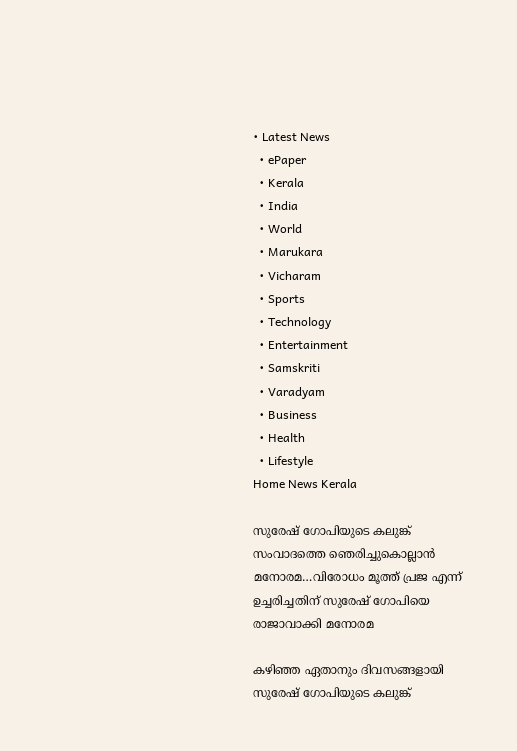• Latest News
  • ePaper
  • Kerala
  • India
  • World
  • Marukara
  • Vicharam
  • Sports
  • Technology
  • Entertainment
  • Samskriti
  • Varadyam
  • Business
  • Health
  • Lifestyle
Home News Kerala

സുരേഷ് ഗോപിയുടെ കലുങ്ക് സംവാദത്തെ ഞെരിച്ചുകൊല്ലാന്‍ മനോരമ…വിരോധം മൂത്ത് പ്രജ എന്ന് ഉച്ചരിച്ചതിന് സുരേഷ് ഗോപിയെ രാജാവാക്കി മനോരമ

കഴിഞ്ഞ ഏതാനും ദിവസങ്ങളായി സുരേഷ് ഗോപിയുടെ കലുങ്ക്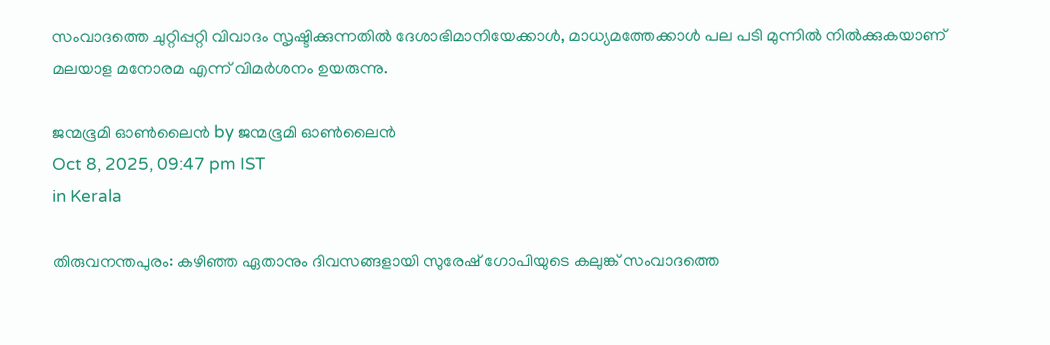സംവാദത്തെ ചുറ്റിപ്പറ്റി വിവാദം സൃഷ്ടിക്കുന്നതില്‍ ദേശാഭിമാനിയേക്കാള്‍, മാധ്യമത്തേക്കാള്‍ പല പടി മുന്നില്‍ നില്‍ക്കുകയാണ് മലയാള മനോരമ എന്ന് വിമര്‍ശനം ഉയരുന്നു.

ജന്മഭൂമി ഓണ്‍ലൈന്‍ by ജന്മഭൂമി ഓണ്‍ലൈന്‍
Oct 8, 2025, 09:47 pm IST
in Kerala

തിരുവനന്തപുരം: കഴിഞ്ഞ ഏതാനും ദിവസങ്ങളായി സുരേഷ് ഗോപിയുടെ കലുങ്ക് സംവാദത്തെ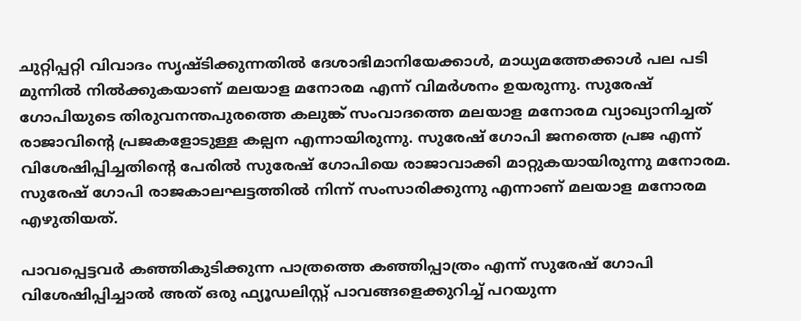ചുറ്റിപ്പറ്റി വിവാദം സൃഷ്ടിക്കുന്നതില്‍ ദേശാഭിമാനിയേക്കാള്‍, മാധ്യമത്തേക്കാള്‍ പല പടി മുന്നില്‍ നില്‍ക്കുകയാണ് മലയാള മനോരമ എന്ന് വിമര്‍ശനം ഉയരുന്നു. സുരേഷ് ഗോപിയുടെ തിരുവനന്തപുരത്തെ കലുങ്ക് സംവാദത്തെ മലയാള മനോരമ വ്യാഖ്യാനിച്ചത് രാജാവിന്റെ പ്രജകളോടുള്ള കല്പന എന്നായിരുന്നു. സുരേഷ് ഗോപി ജനത്തെ പ്രജ എന്ന് വിശേഷിപ്പിച്ചതിന്റെ പേരില്‍ സുരേഷ് ഗോപിയെ രാജാവാക്കി മാറ്റുകയായിരുന്നു മനോരമ. സുരേഷ് ഗോപി രാജകാലഘട്ടത്തില്‍ നിന്ന് സംസാരിക്കുന്നു എന്നാണ് മലയാള മനോരമ എഴുതിയത്.

പാവപ്പെട്ടവര്‍ കഞ്ഞികുടിക്കുന്ന പാത്രത്തെ കഞ്ഞിപ്പാത്രം എന്ന് സുരേഷ് ഗോപി വിശേഷിപ്പിച്ചാല്‍ അത് ഒരു ഫ്യൂഡലിസ്റ്റ് പാവങ്ങളെക്കുറിച്ച് പറയുന്ന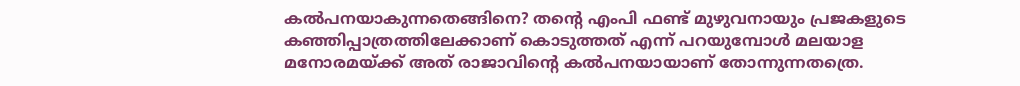കല്‍പനയാകുന്നതെങ്ങിനെ? തന്റെ എംപി ഫണ്ട് മുഴുവനായും പ്രജകളുടെ കഞ്ഞിപ്പാത്രത്തിലേക്കാണ് കൊടുത്തത് എന്ന് പറയുമ്പോള്‍ മലയാള മനോരമയ്‌ക്ക് അത് രാജാവിന്റെ കല്‍പനയായാണ് തോന്നുന്നതത്രെ.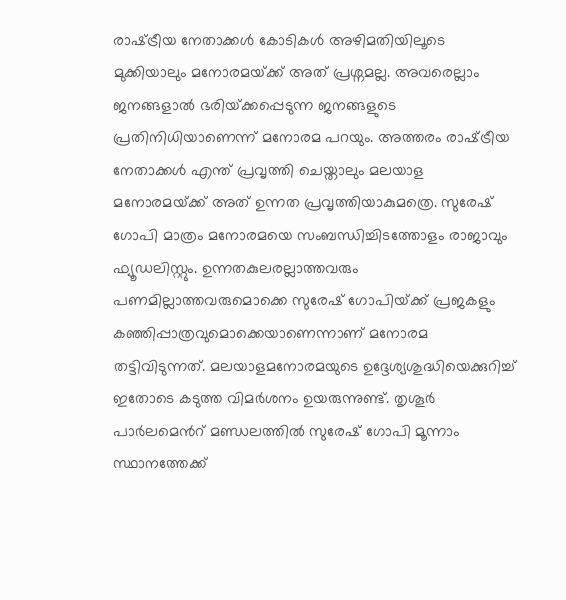രാഷ്‌ട്രീയ നേതാക്കള്‍ കോടികള്‍ അഴിമതിയിലൂടെ മുക്കിയാലും മനോരമയ്‌ക്ക് അത് പ്രശ്നമല്ല. അവരെല്ലാം ജനങ്ങളാല്‍ ഭരിയ്‌ക്കപ്പെടുന്ന ജനങ്ങളുടെ പ്രതിനിധിയാണെന്ന് മനോരമ പറയും. അത്തരം രാഷ്‌ട്രീയ നേതാക്കള്‍ എന്ത് പ്രവൃത്തി ചെയ്താലും മലയാള മനോരമയ്‌ക്ക് അത് ഉന്നത പ്രവൃത്തിയാകുമത്രെ. സുരേഷ് ഗോപി മാത്രം മനോരമയെ സംബന്ധിച്ചിടത്തോളം രാജാവും ഫ്യൂഡലിസ്റ്റും. ഉന്നതകുലരല്ലാത്തവരും പണമില്ലാത്തവരുമൊക്കെ സുരേഷ് ഗോപിയ്‌ക്ക് പ്രജകളും കഞ്ഞിപ്പാത്രവുമൊക്കെയാണെന്നാണ് മനോരമ തട്ടിവിടുന്നത്. മലയാളമനോരമയുടെ ഉദ്ദേശ്യശുദ്ധിയെക്കുറിച്ച് ഇതോടെ കടുത്ത വിമര്‍ശനം ഉയരുന്നുണ്ട്. തൃശൂര്‍ പാര്‍ലമെന്‍റ് മണ്ഡലത്തില്‍ സുരേഷ് ഗോപി മൂന്നാം സ്ഥാനത്തേക്ക്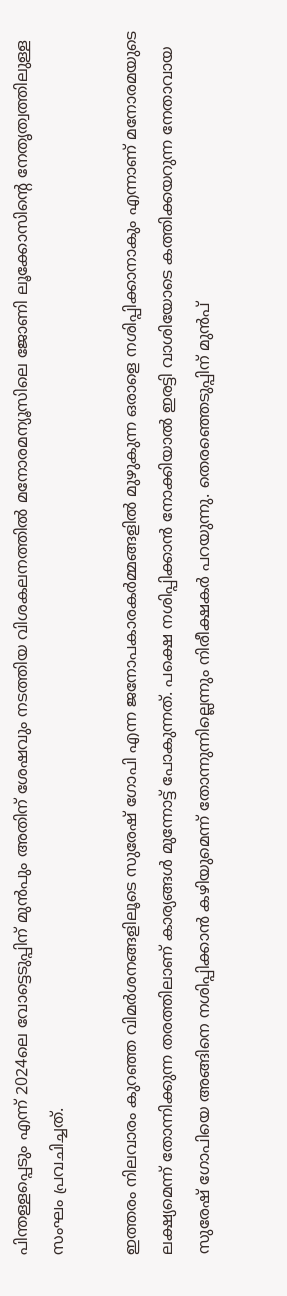പിന്തള്ളപ്പെടും എന്ന് 2024ലെ വോട്ടെടുപ്പിന് മുന്‍പും അതിന് ശേഷവും നടത്തിയ വിശകലനത്തില്‍ മനോരമന്യൂസിലെ ജോണി ലൂക്കോസിന്റെ നേതൃത്വത്തിലുള്ള സംഘം പ്രവചിച്ചത്.

ഇത്തരം നിലവാരം കുറഞ്ഞ വിമര്‍ശനങ്ങളിലൂടെ സുരേഷ് ഗോപി എന്ന ജനോപകാരകര്‍മ്മങ്ങളില്‍ മുഴുകുന്ന ഒരാളെ നശിപ്പിക്കാനാകും എന്നാണ് മനോരമയുടെ ലക്ഷ്യമെന്ന് തോന്നിക്കുന്ന തരത്തിലാണ് കാര്യങ്ങള്‍ മുന്നോട്ട് പോകുന്നത്. പക്ഷെ നശിപ്പിക്കാന്‍ നോക്കിയാല്‍ ഇരട്ടി വാശിയോടെ കത്തിക്കയറുന്ന നേതാവായ സുരേഷ് ഗോപിയെ അങ്ങിനെ നശിപ്പിക്കാന്‍ കഴിയുമെന്ന് തോന്നുന്നില്ലെന്നും നിരീക്ഷകര്‍ പറയുന്നു. തെരഞ്ഞെടുപ്പിന് മുന്‍പ്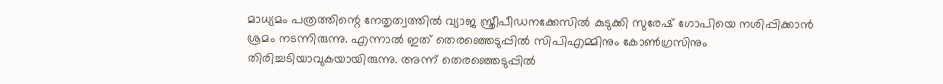മാധ്യമം പത്രത്തിന്റെ നേതൃത്വത്തില്‍ വ്യാജ സ്ത്രീപീഡനക്കേസില്‍ കുടുക്കി സുരേഷ് ഗോപിയെ നശിപ്പിക്കാന്‍ ശ്രമം നടന്നിരുന്നു. എന്നാല്‍ ഇത് തെരഞ്ഞെടുപ്പില്‍ സിപിഎമ്മിനും കോണ്‍ഗ്രസിനും തിരിച്ചടിയാവുകയായിരുന്നു. അന്ന് തെരഞ്ഞെടുപ്പില്‍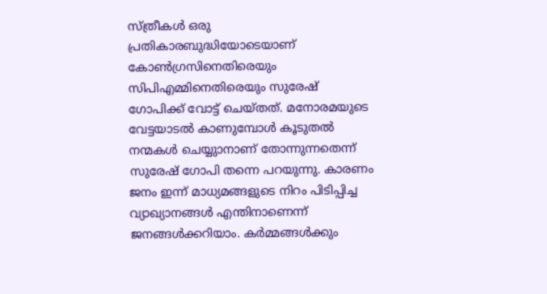സ്ത്രീകള്‍ ഒരു പ്രതികാരബുദ്ധിയോടെയാണ് കോണ്‍ഗ്രസിനെതിരെയും സിപിഎമ്മിനെതിരെയും സുരേഷ് ഗോപിക്ക് വോട്ട് ചെയ്തത്. മനോരമയുടെ വേട്ടയാടല്‍ കാണുമ്പോള്‍ കൂടുതല്‍ നന്മകള്‍ ചെയ്യുാനാണ് തോന്നുന്നതെന്ന് സുരേഷ് ഗോപി തന്നെ പറയുന്നു. കാരണം ജനം ഇന്ന് മാധ്യമങ്ങളുടെ നിറം പിടിപ്പിച്ച വ്യാഖ്യാനങ്ങള്‍ എന്തിനാണെന്ന് ജനങ്ങള്‍ക്കറിയാം. കര്‍മ്മങ്ങള്‍ക്കും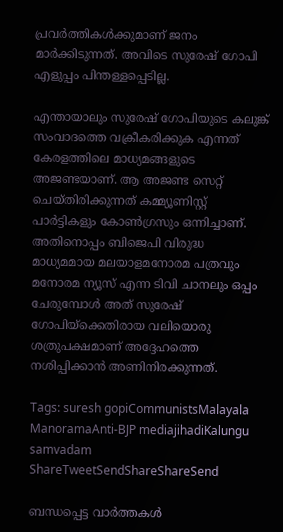പ്രവര്‍ത്തികള്‍ക്കുമാണ് ജനം മാര്‍ക്കിടുന്നത്. അവിടെ സുരേഷ് ഗോപി എളുപ്പം പിന്തള്ളപ്പെടില്ല.

എന്തായാലും സുരേഷ് ഗോപിയുടെ കലുങ്ക് സംവാദത്തെ വക്രീകരിക്കുക എന്നത് കേരളത്തിലെ മാധ്യമങ്ങളുടെ അജണ്ടയാണ്. ആ അജണ്ട സെറ്റ് ചെയ്തിരിക്കുന്നത് കമ്മ്യൂണിസ്റ്റ് പാര്‍ട്ടികളും കോണ്‍ഗ്രസും ഒന്നിച്ചാണ്. അതിനൊപ്പം ബിജെപി വിരുദ്ധ മാധ്യമമായ മലയാളമനോരമ പത്രവും മനോരമ ന്യൂസ് എന്ന ടിവി ചാനലും ഒപ്പം ചേരുമ്പോള്‍ അത് സുരേഷ് ഗോപിയ്‌ക്കെതിരായ വലിയൊരു ശത്രുപക്ഷമാണ് അദ്ദേഹത്തെ നശിപ്പിക്കാന്‍ അണിനിരക്കുന്നത്.

Tags: suresh gopiCommunistsMalayala ManoramaAnti-BJP mediajihadiKalungu samvadam
ShareTweetSendShareShareSend

ബന്ധപ്പെട്ട വാര്‍ത്തകള്‍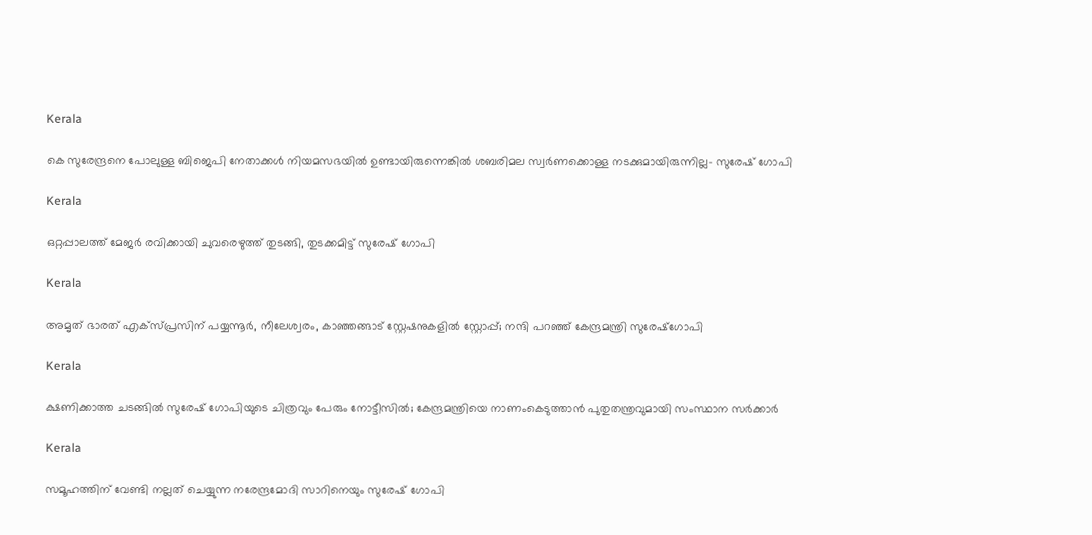Kerala

കെ സുരേന്ദ്രനെ പോലുള്ള ബിജെപി നേതാക്കൾ നിയമസഭയിൽ ഉണ്ടായിരുന്നെങ്കിൽ ശബരിമല സ്വർണക്കൊള്ള നടക്കുമായിരുന്നില്ല- സുരേഷ് ഗോപി

Kerala

ഒറ്റപ്പാലത്ത് മേജര്‍ രവിക്കായി ചുവരെഴുത്ത് തുടങ്ങി, തുടക്കമിട്ട് സുരേഷ് ഗോപി

Kerala

അമൃത് ഭാരത് എക്‌സ്പ്രസിന് പയ്യന്നൂർ, നീലേശ്വരം, കാഞ്ഞങ്ങാട് സ്റ്റേഷനുകളിൽ സ്റ്റോപ്പ്; നന്ദി പറഞ്ഞ് കേന്ദ്രമന്ത്രി സുരേഷ്ഗോപി

Kerala

ക്ഷണിക്കാത്ത ചടങ്ങിൽ സുരേഷ് ഗോപിയുടെ ചിത്രവും പേരും നോട്ടീസിൽ; കേന്ദ്രമന്ത്രിയെ നാണംകെടുത്താൻ പുതുതന്ത്രവുമായി സംസ്ഥാന സർക്കാർ

Kerala

സമൂഹത്തിന് വേണ്ടി നല്ലത് ചെയ്യുന്ന നരേന്ദ്രമോദി സാറിനെയും സുരേഷ് ഗോപി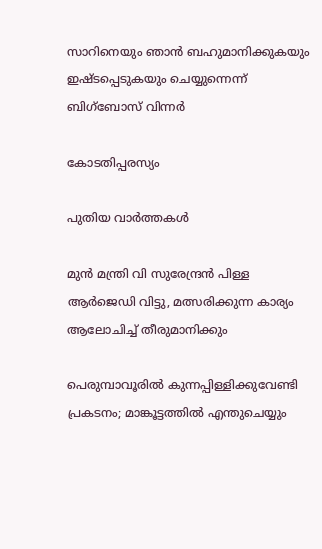സാറിനെയും ഞാൻ ബഹുമാനിക്കുകയും ഇഷ്ടപ്പെടുകയും ചെയ്യുന്നെന്ന് ബിഗ്‌ബോസ് വിന്നർ

കോടതിപ്പരസ്യം

പുതിയ വാര്‍ത്തകള്‍

മുന്‍ മന്ത്രി വി സുരേന്ദ്രന്‍ പിള്ള ആര്‍ജെഡി വിട്ടു, മത്സരിക്കുന്ന കാര്യം ആലോചിച്ച് തീരുമാനിക്കും

പെരുമ്പാവൂരിൽ കുന്നപ്പിള്ളിക്കുവേണ്ടി പ്രകടനം; മാങ്കൂട്ടത്തിൽ എന്തുചെയ്യും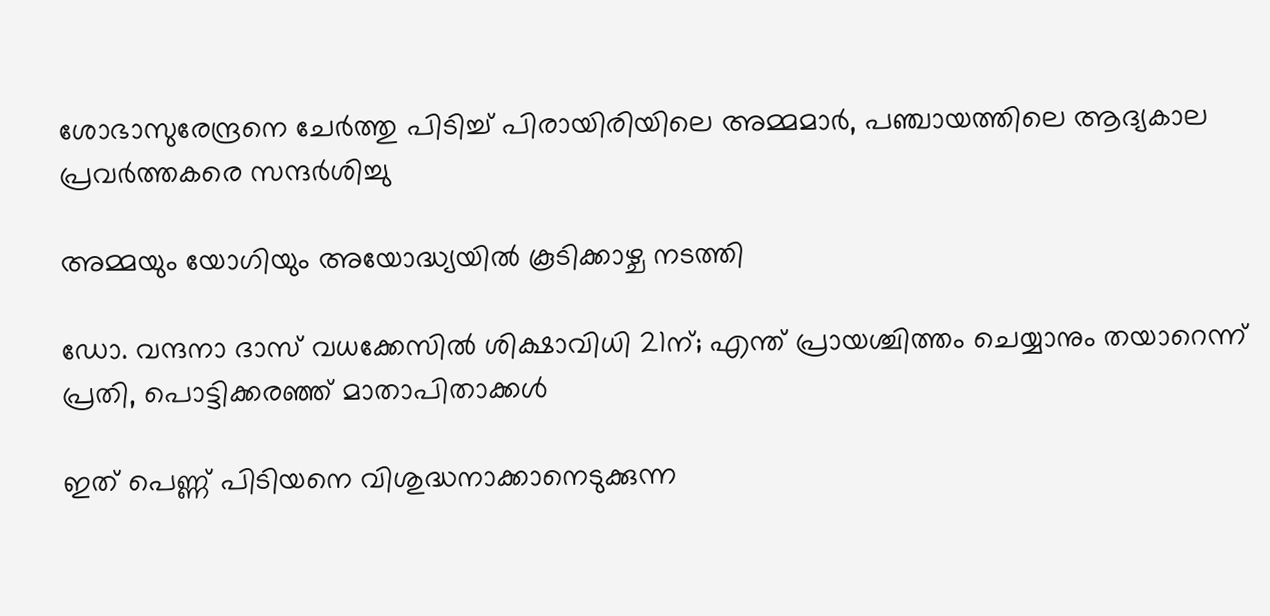ശോഭാസുരേന്ദ്രനെ ചേര്‍ത്തു പിടിച്ച് പിരായിരിയിലെ അമ്മമാര്‍, പഞ്ചായത്തിലെ ആദ്യകാല പ്രവര്‍ത്തകരെ സന്ദര്‍ശിച്ചു

അമ്മയും യോഗിയും അയോദ്ധ്യയിൽ കൂടിക്കാഴ്ച നടത്തി

ഡോ. വന്ദനാ ദാസ് വധക്കേസിൽ ശിക്ഷാവിധി 21ന്; എന്ത് പ്രായശ്ചിത്തം ചെയ്യാനും തയാറെന്ന് പ്രതി, പൊട്ടിക്കരഞ്ഞ് മാതാപിതാക്കൾ

ഇത് പെണ്ണ് പിടിയനെ വിശുദ്ധനാക്കാനെടുക്കുന്ന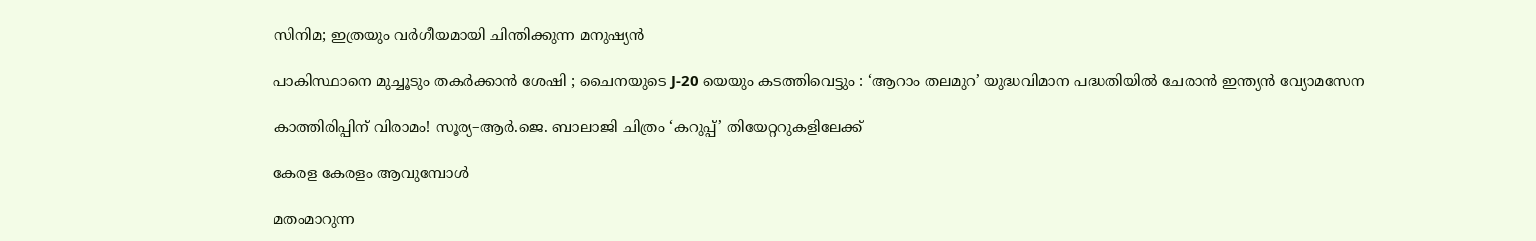സിനിമ; ഇത്രയും വർഗീയമായി ചിന്തിക്കുന്ന മനുഷ്യൻ

പാകിസ്ഥാനെ മുച്ചൂടും തകർക്കാൻ ശേഷി ; ചൈനയുടെ J-20 യെയും കടത്തിവെട്ടും : ‘ആറാം തലമുറ’ യുദ്ധവിമാന പദ്ധതിയിൽ ചേരാൻ ഇന്ത്യൻ വ്യോമസേന

കാത്തിരിപ്പിന് വിരാമം! സൂര്യ–ആർ.ജെ. ബാലാജി ചിത്രം ‘കറുപ്പ്’ തിയേറ്ററുകളിലേക്ക്

കേരള കേരളം ആവുമ്പോൾ

മതംമാറുന്ന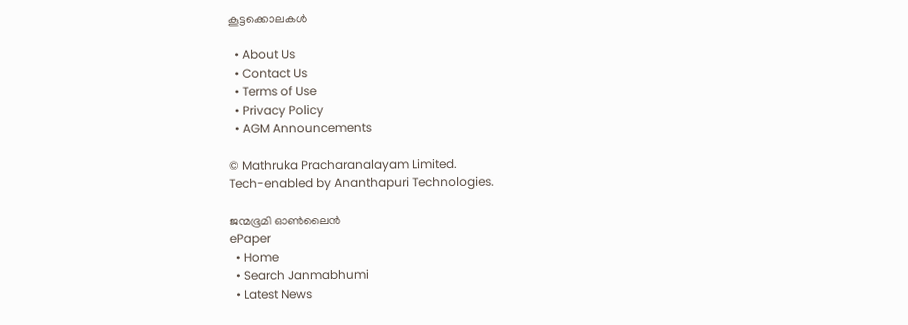കൂട്ടക്കൊലകള്‍

  • About Us
  • Contact Us
  • Terms of Use
  • Privacy Policy
  • AGM Announcements

© Mathruka Pracharanalayam Limited.
Tech-enabled by Ananthapuri Technologies.

ജന്മഭൂമി ഓണ്‍ലൈന്‍
ePaper
  • Home
  • Search Janmabhumi
  • Latest News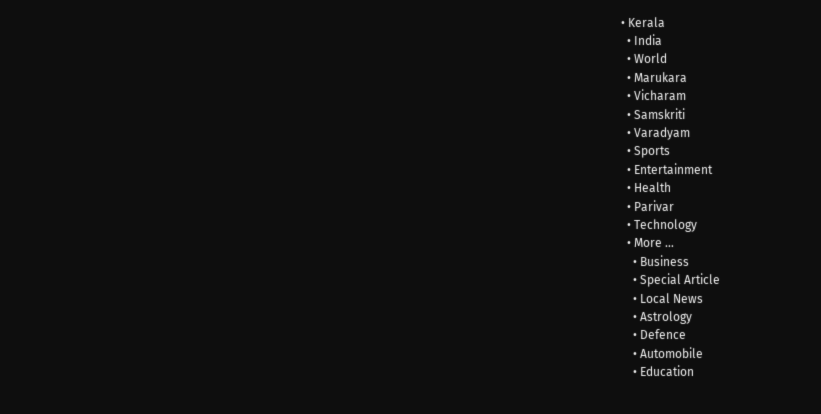• Kerala
  • India
  • World
  • Marukara
  • Vicharam
  • Samskriti
  • Varadyam
  • Sports
  • Entertainment
  • Health
  • Parivar
  • Technology
  • More …
    • Business
    • Special Article
    • Local News
    • Astrology
    • Defence
    • Automobile
    • Education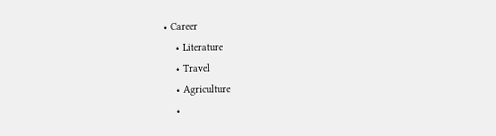• Career
    • Literature
    • Travel
    • Agriculture
    •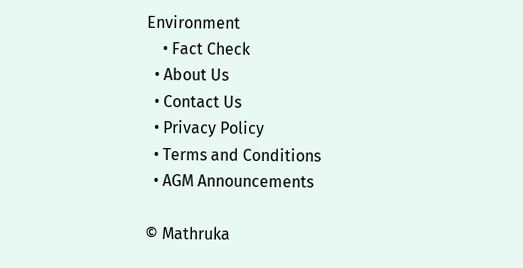Environment
    • Fact Check
  • About Us
  • Contact Us
  • Privacy Policy
  • Terms and Conditions
  • AGM Announcements

© Mathruka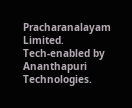Pracharanalayam Limited.
Tech-enabled by Ananthapuri Technologies.